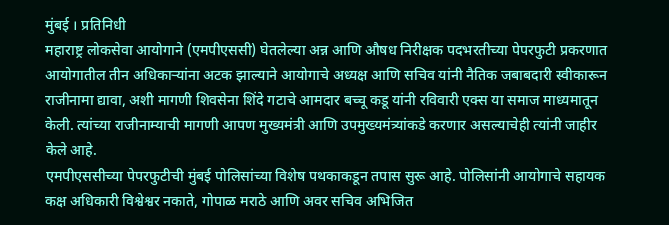मुंबई । प्रतिनिधी
महाराष्ट्र लोकसेवा आयोगाने (एमपीएससी) घेतलेल्या अन्न आणि औषध निरीक्षक पदभरतीच्या पेपरफुटी प्रकरणात आयोगातील तीन अधिकाऱ्यांना अटक झाल्याने आयोगाचे अध्यक्ष आणि सचिव यांनी नैतिक जबाबदारी स्वीकारून राजीनामा द्यावा, अशी मागणी शिवसेना शिंदे गटाचे आमदार बच्चू कडू यांनी रविवारी एक्स या समाज माध्यमातून केली. त्यांच्या राजीनाम्याची मागणी आपण मुख्यमंत्री आणि उपमुख्यमंत्र्यांकडे करणार असल्याचेही त्यांनी जाहीर केले आहे.
एमपीएससीच्या पेपरफुटीची मुंबई पोलिसांच्या विशेष पथकाकडून तपास सुरू आहे. पोलिसांनी आयोगाचे सहायक कक्ष अधिकारी विश्वेश्वर नकाते, गोपाळ मराठे आणि अवर सचिव अभिजित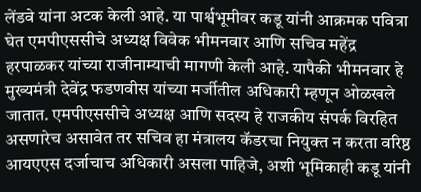लेंडवे यांना अटक केली आहे. या पार्श्वभूमीवर कडू यांनी आक्रमक पवित्रा घेत एमपीएससीचे अध्यक्ष विवेक भीमनवार आणि सचिव महेंद्र हरपाळकर यांच्या राजीनाम्याची मागणी केली आहे. यापैकी भीमनवार हे मुख्यमंत्री देवेंद्र फडणवीस यांच्या मर्जीतील अधिकारी म्हणून ओळखले जातात. एमपीएससीचे अध्यक्ष आणि सदस्य हे राजकीय संपर्क विरहित असणारेच असावेत तर सचिव हा मंत्रालय कॅडरचा नियुक्त न करता वरिष्ठ आयएएस दर्जाचाच अधिकारी असला पाहिजे, अशी भूमिकाही कडू यांनी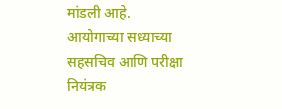मांडली आहे.
आयोगाच्या सध्याच्या सहसचिव आणि परीक्षा नियंत्रक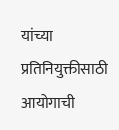यांच्या प्रतिनियुक्तीसाठी आयोगाची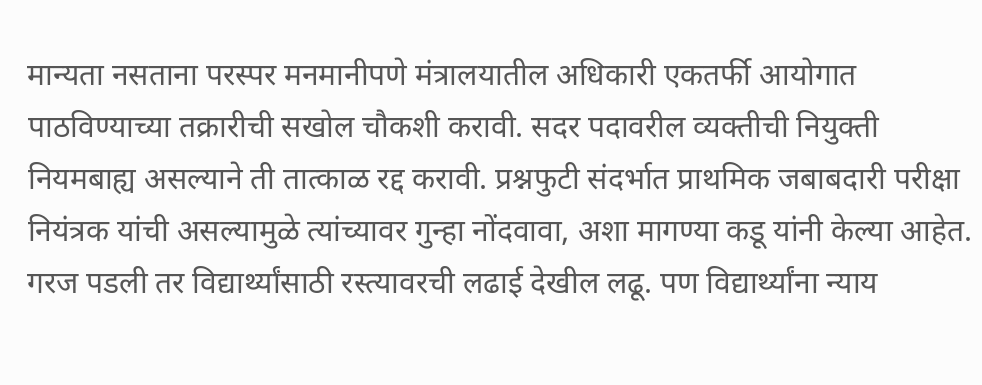मान्यता नसताना परस्पर मनमानीपणे मंत्रालयातील अधिकारी एकतर्फी आयोगात पाठविण्याच्या तक्रारीची सखोल चौकशी करावी. सदर पदावरील व्यक्तीची नियुक्ती नियमबाह्य असल्याने ती तात्काळ रद्द करावी. प्रश्नफुटी संदर्भात प्राथमिक जबाबदारी परीक्षा नियंत्रक यांची असल्यामुळे त्यांच्यावर गुन्हा नोंदवावा, अशा मागण्या कडू यांनी केल्या आहेत. गरज पडली तर विद्यार्थ्यांसाठी रस्त्यावरची लढाई देखील लढू. पण विद्यार्थ्यांना न्याय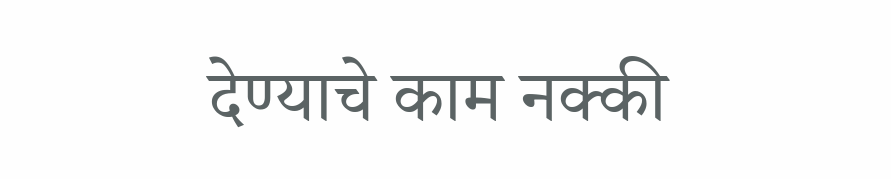देण्याचे काम नक्की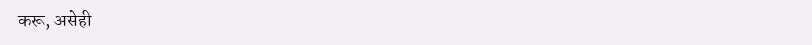करू, असेही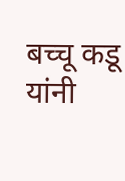बच्चू कडू यांनी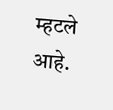म्हटले आहे.